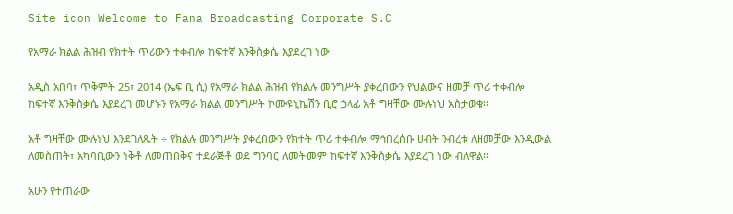Site icon Welcome to Fana Broadcasting Corporate S.C

የአማራ ክልል ሕዝብ የክተት ጥሪውን ተቀብሎ ከፍተኛ እንቅስቃሴ እያደረገ ነው

አዲስ አበባ፣ ጥቅምት 25፣ 2014 (ኤፍ ቢ ሲ) የአማራ ክልል ሕዝብ የክልሉ መንግሥት ያቀረበውን የህልውና ዘመቻ ጥሪ ተቀብሎ ከፍተኛ እንቅስቃሴ እያደረገ መሆኑን የአማራ ክልል መንግሥት ኮሙዩኒኬሽን ቢሮ ኃላፊ አቶ ግዛቸው ሙሉነህ አስታወቁ፡፡

አቶ ግዛቸው ሙሉነህ እንደገለጹት ÷ የክልሉ መንግሥት ያቀረበውን የክተት ጥሪ ተቀብሎ ማኅበረሰቡ ሀብት ንብረቱ ለዘመቻው እንዲውል ለመስጠት፣ አካባቢውን ነቅቶ ለመጠበቅና ተደራጅቶ ወደ ግንባር ለመትመም ከፍተኛ እንቅስቃሴ እያደረገ ነው ብለዋል፡፡

አሁን የተጠራው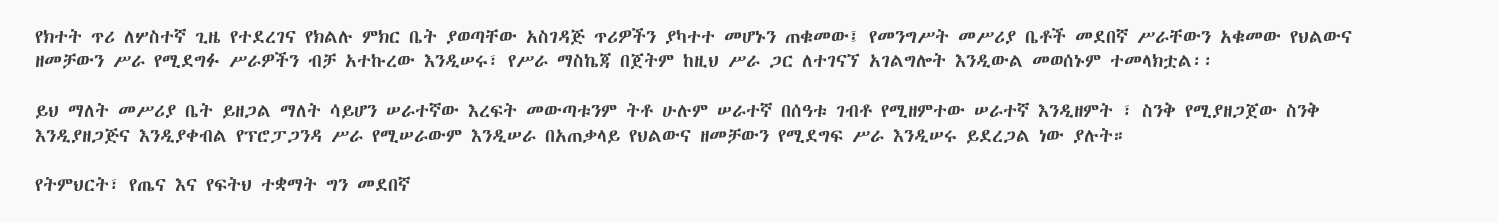የክተት ጥሪ ለሦስተኛ ጊዜ የተደረገና የክልሉ ምክር ቤት ያወጣቸው አስገዳጅ ጥሪዎችን ያካተተ መሆኑን ጠቁመው፤ የመንግሥት መሥሪያ ቤቶች መደበኛ ሥራቸውን አቁመው የህልውና ዘመቻውን ሥራ የሚደግፉ ሥራዎችን ብቻ አተኩረው እንዲሠሩ፣ የሥራ ማስኬጃ በጀትም ከዚህ ሥራ ጋር ለተገናኘ አገልግሎት እንዲውል መወሰኑም ተመላክቷል፡፡

ይህ ማለት መሥሪያ ቤት ይዘጋል ማለት ሳይሆን ሠራተኛው እረፍት መውጣቱንም ትቶ ሁሉም ሠራተኛ በሰዓቱ ገብቶ የሚዘምተው ሠራተኛ እንዲዘምት ፣ ስንቅ የሚያዘጋጀው ስንቅ እንዲያዘጋጅና እንዲያቀብል የፕሮፓጋንዳ ሥራ የሚሠራውም እንዲሠራ በአጠቃላይ የህልውና ዘመቻውን የሚደግፍ ሥራ እንዲሠሩ ይደረጋል ነው ያሉት።

የትምህርት፣ የጤና እና የፍትህ ተቋማት ግን መደበኛ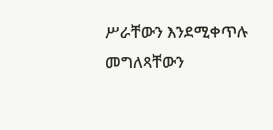ሥራቸውን እንደሚቀጥሉ መግለጻቸውን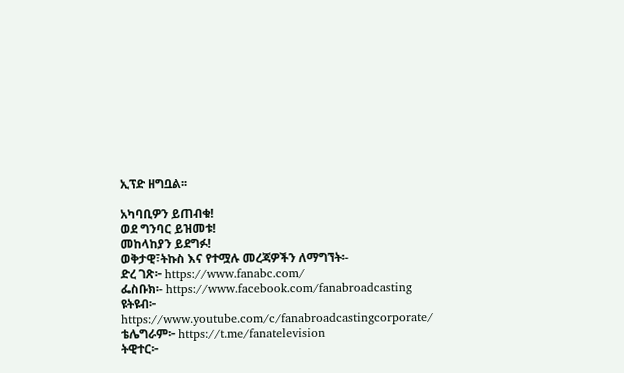ኢፕድ ዘግቧል፡፡

አካባቢዎን ይጠብቁ!
ወደ ግንባር ይዝመቱ!
መከላከያን ይደግፉ!
ወቅታዊ፣ትኩስ እና የተሟሉ መረጃዎችን ለማግኘት፡-
ድረ ገጽ፦ https://www.fanabc.com/
ፌስቡክ፡- https://www.facebook.com/fanabroadcasting
ዩትዩብ፦ https://www.youtube.com/c/fanabroadcastingcorporate/
ቴሌግራም፦ https://t.me/fanatelevision
ትዊተር፦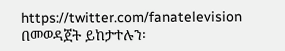https://twitter.com/fanatelevision በመወዳጀት ይከታተሉን፡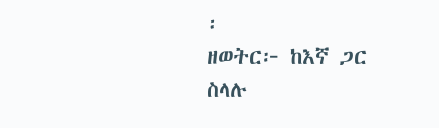፡
ዘወትር፦ ከእኛ ጋር ስላሉ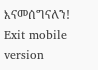እናመሰግናለን!
Exit mobile version